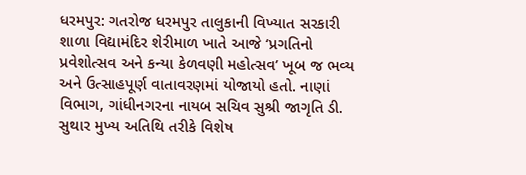ધરમપુર: ગતરોજ ધરમપુર તાલુકાની વિખ્યાત સરકારી શાળા વિદ્યામંદિર શેરીમાળ ખાતે આજે ‘પ્રગતિનો પ્રવેશોત્સવ અને કન્યા કેળવણી મહોત્સવ’ ખૂબ જ ભવ્ય અને ઉત્સાહપૂર્ણ વાતાવરણમાં યોજાયો હતો. નાણાં વિભાગ, ગાંધીનગરના નાયબ સચિવ સુશ્રી જાગૃતિ ડી. સુથાર મુખ્ય અતિથિ તરીકે વિશેષ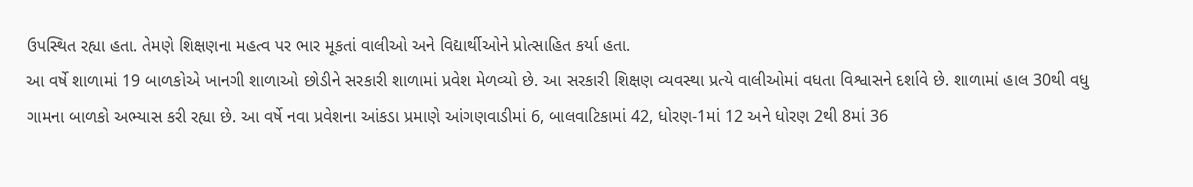ઉપસ્થિત રહ્યા હતા. તેમણે શિક્ષણના મહત્વ પર ભાર મૂકતાં વાલીઓ અને વિદ્યાર્થીઓને પ્રોત્સાહિત કર્યા હતા.
આ વર્ષે શાળામાં 19 બાળકોએ ખાનગી શાળાઓ છોડીને સરકારી શાળામાં પ્રવેશ મેળવ્યો છે. આ સરકારી શિક્ષણ વ્યવસ્થા પ્રત્યે વાલીઓમાં વધતા વિશ્વાસને દર્શાવે છે. શાળામાં હાલ 30થી વધુ ગામના બાળકો અભ્યાસ કરી રહ્યા છે. આ વર્ષે નવા પ્રવેશના આંકડા પ્રમાણે આંગણવાડીમાં 6, બાલવાટિકામાં 42, ધોરણ-1માં 12 અને ધોરણ 2થી 8માં 36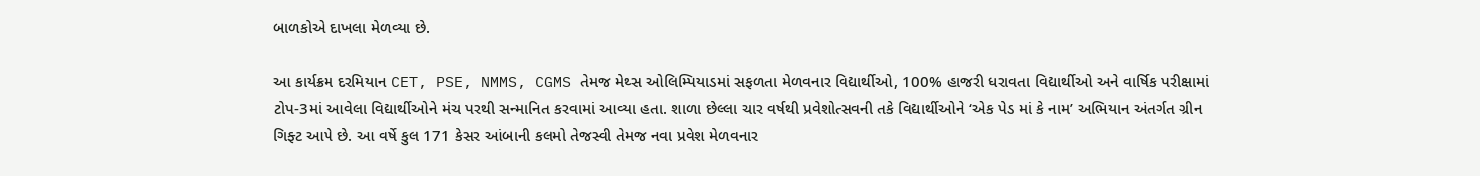બાળકોએ દાખલા મેળવ્યા છે.

આ કાર્યક્રમ દરમિયાન CET, PSE, NMMS, CGMS તેમજ મેથ્સ ઓલિમ્પિયાડમાં સફળતા મેળવનાર વિદ્યાર્થીઓ, 100% હાજરી ધરાવતા વિદ્યાર્થીઓ અને વાર્ષિક પરીક્ષામાં ટોપ-3માં આવેલા વિદ્યાર્થીઓને મંચ પરથી સન્માનિત કરવામાં આવ્યા હતા. શાળા છેલ્લા ચાર વર્ષથી પ્રવેશોત્સવની તકે વિદ્યાર્થીઓને ‘એક પેડ માં કે નામ’ અભિયાન અંતર્ગત ગ્રીન ગિફ્ટ આપે છે. આ વર્ષે કુલ 171 કેસર આંબાની કલમો તેજસ્વી તેમજ નવા પ્રવેશ મેળવનાર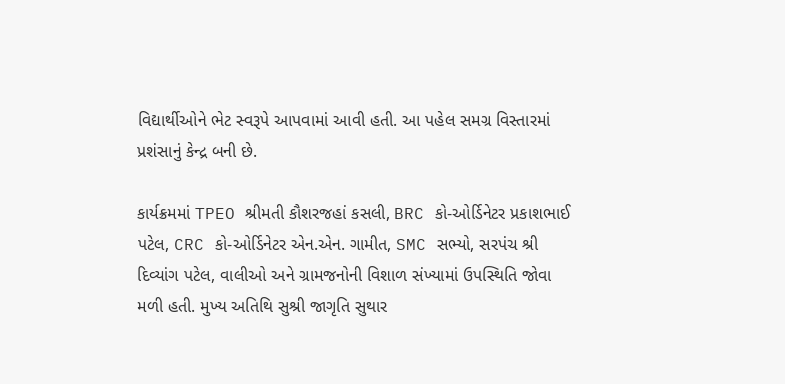વિદ્યાર્થીઓને ભેટ સ્વરૂપે આપવામાં આવી હતી. આ પહેલ સમગ્ર વિસ્તારમાં પ્રશંસાનું કેન્દ્ર બની છે.

કાર્યક્રમમાં TPEO શ્રીમતી કૌશરજહાં કસલી, BRC કો-ઓર્ડિનેટર પ્રકાશભાઈ પટેલ, CRC કો-ઓર્ડિનેટર એન.એન. ગામીત, SMC સભ્યો, સરપંચ શ્રી દિવ્યાંગ પટેલ, વાલીઓ અને ગ્રામજનોની વિશાળ સંખ્યામાં ઉપસ્થિતિ જોવા મળી હતી. મુખ્ય અતિથિ સુશ્રી જાગૃતિ સુથાર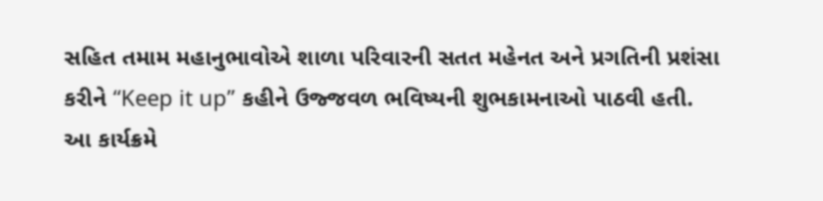સહિત તમામ મહાનુભાવોએ શાળા પરિવારની સતત મહેનત અને પ્રગતિની પ્રશંસા કરીને “Keep it up” કહીને ઉજ્જવળ ભવિષ્યની શુભકામનાઓ પાઠવી હતી. આ કાર્યક્રમે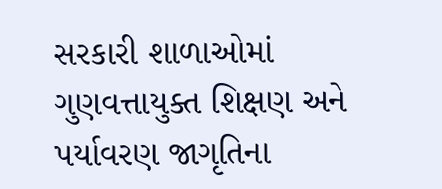સરકારી શાળાઓમાં ગુણવત્તાયુક્ત શિક્ષણ અને પર્યાવરણ જાગૃતિના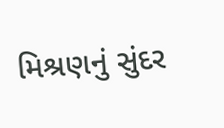મિશ્રણનું સુંદર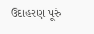ઉદાહરણ પૂરું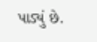પાડ્યું છે.